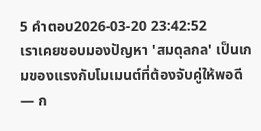5 คำตอบ2026-03-20 23:42:52
เราเคยชอบมองปัญหา 'สมดุลกล' เป็นเกมของแรงกับโมเมนต์ที่ต้องจับคู่ให้พอดี — ก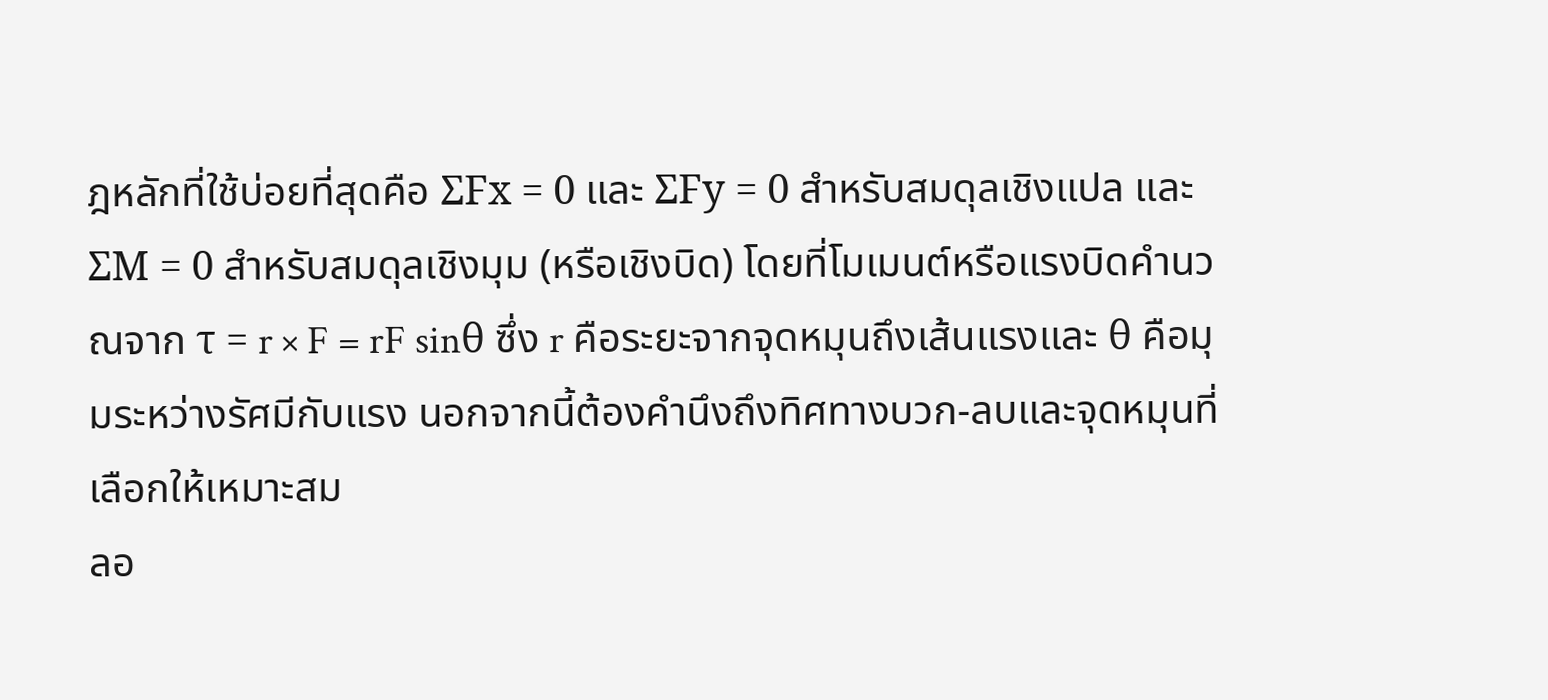ฎหลักที่ใช้บ่อยที่สุดคือ ΣFx = 0 และ ΣFy = 0 สำหรับสมดุลเชิงแปล และ ΣM = 0 สำหรับสมดุลเชิงมุม (หรือเชิงบิด) โดยที่โมเมนต์หรือแรงบิดคำนวณจาก τ = r × F = rF sinθ ซึ่ง r คือระยะจากจุดหมุนถึงเส้นแรงและ θ คือมุมระหว่างรัศมีกับแรง นอกจากนี้ต้องคำนึงถึงทิศทางบวก-ลบและจุดหมุนที่เลือกให้เหมาะสม
ลอ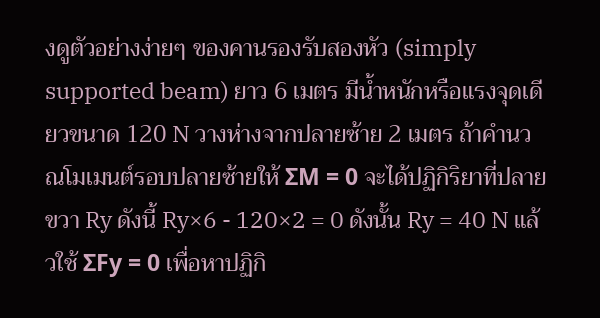งดูตัวอย่างง่ายๆ ของคานรองรับสองหัว (simply supported beam) ยาว 6 เมตร มีน้ำหนักหรือแรงจุดเดียวขนาด 120 N วางห่างจากปลายซ้าย 2 เมตร ถ้าคำนวณโมเมนต์รอบปลายซ้ายให้ ΣM = 0 จะได้ปฏิกิริยาที่ปลายขวา Ry ดังนี้ Ry×6 - 120×2 = 0 ดังนั้น Ry = 40 N แล้วใช้ ΣFy = 0 เพื่อหาปฏิกิ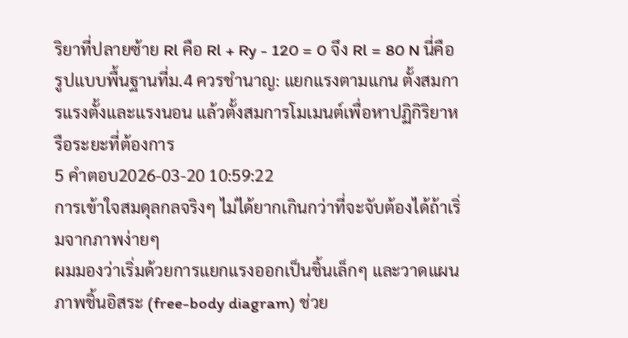ริยาที่ปลายซ้าย Rl คือ Rl + Ry - 120 = 0 จึง Rl = 80 N นี่คือรูปแบบพื้นฐานที่ม.4 ควรชำนาญ: แยกแรงตามแกน ตั้งสมการแรงตั้งและแรงนอน แล้วตั้งสมการโมเมนต์เพื่อหาปฏิกิริยาหรือระยะที่ต้องการ
5 คำตอบ2026-03-20 10:59:22
การเข้าใจสมดุลกลจริงๆ ไม่ได้ยากเกินกว่าที่จะจับต้องได้ถ้าเริ่มจากภาพง่ายๆ
ผมมองว่าเริ่มด้วยการแยกแรงออกเป็นชิ้นเล็กๆ และวาดแผนภาพชิ้นอิสระ (free-body diagram) ช่วย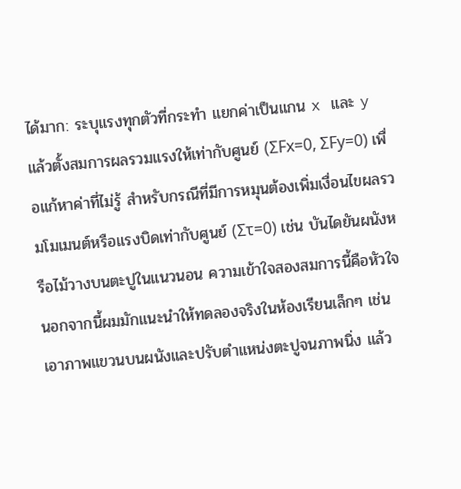ได้มาก: ระบุแรงทุกตัวที่กระทำ แยกค่าเป็นแกน x และ y แล้วตั้งสมการผลรวมแรงให้เท่ากับศูนย์ (ΣFx=0, ΣFy=0) เพื่อแก้หาค่าที่ไม่รู้ สำหรับกรณีที่มีการหมุนต้องเพิ่มเงื่อนไขผลรวมโมเมนต์หรือแรงบิดเท่ากับศูนย์ (Στ=0) เช่น บันไดยันผนังหรือไม้วางบนตะปูในแนวนอน ความเข้าใจสองสมการนี้คือหัวใจ
นอกจากนี้ผมมักแนะนำให้ทดลองจริงในห้องเรียนเล็กๆ เช่น เอาภาพแขวนบนผนังและปรับตำแหน่งตะปูจนภาพนิ่ง แล้ว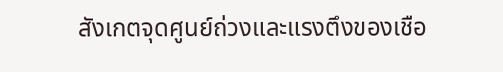สังเกตจุดศูนย์ถ่วงและแรงตึงของเชือ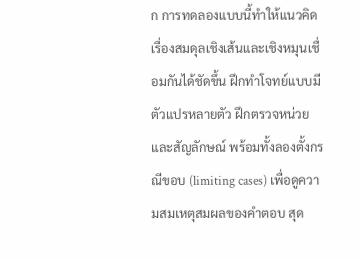ก การทดลองแบบนี้ทำให้แนวคิดเรื่องสมดุลเชิงเส้นและเชิงหมุนเชื่อมกันได้ชัดขึ้น ฝึกทำโจทย์แบบมีตัวแปรหลายตัว ฝึกตรวจหน่วยและสัญลักษณ์ พร้อมทั้งลองตั้งกรณีขอบ (limiting cases) เพื่อดูความสมเหตุสมผลของคำตอบ สุด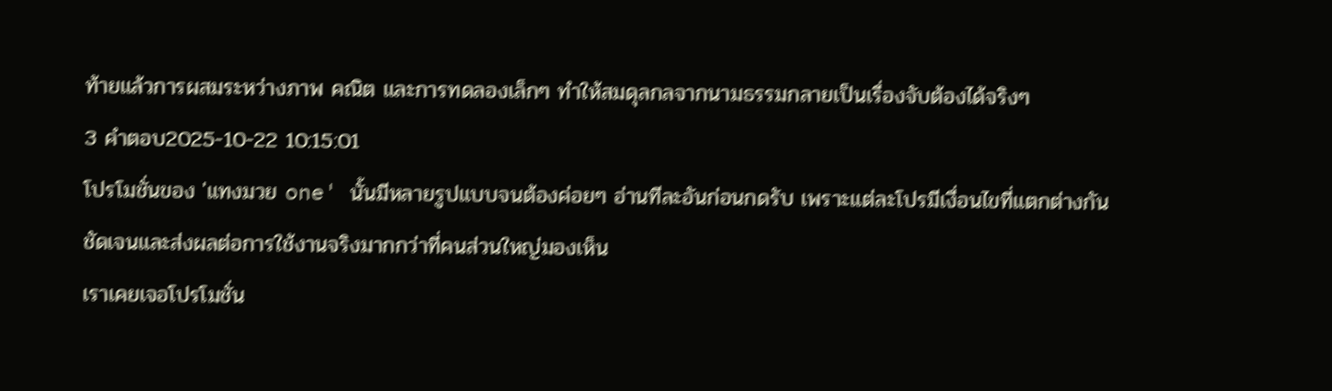ท้ายแล้วการผสมระหว่างภาพ คณิต และการทดลองเล็กๆ ทำให้สมดุลกลจากนามธรรมกลายเป็นเรื่องจับต้องได้จริงๆ
3 คำตอบ2025-10-22 10:15:01
โปรโมชั่นของ 'แทงมวย one' นั้นมีหลายรูปแบบจนต้องค่อยๆ อ่านทีละอันก่อนกดรับ เพราะแต่ละโปรมีเงื่อนไขที่แตกต่างกันชัดเจนและส่งผลต่อการใช้งานจริงมากกว่าที่คนส่วนใหญ่มองเห็น
เราเคยเจอโปรโมชั่น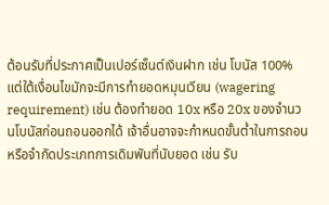ต้อนรับที่ประกาศเป็นเปอร์เซ็นต์เงินฝาก เช่น โบนัส 100% แต่ใต้เงื่อนไขมักจะมีการทำยอดหมุนเวียน (wagering requirement) เช่น ต้องทำยอด 10x หรือ 20x ของจำนวนโบนัสก่อนถอนออกได้ เจ้าอื่นอาจจะกำหนดขั้นต่ำในการถอนหรือจำกัดประเภทการเดิมพันที่นับยอด เช่น รับ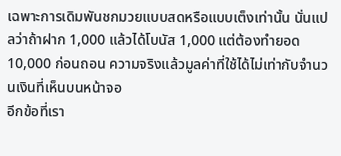เฉพาะการเดิมพันชกมวยแบบสดหรือแบบเต็งเท่านั้น นั่นแปลว่าถ้าฝาก 1,000 แล้วได้โบนัส 1,000 แต่ต้องทำยอด 10,000 ก่อนถอน ความจริงแล้วมูลค่าที่ใช้ได้ไม่เท่ากับจำนวนเงินที่เห็นบนหน้าจอ
อีกข้อที่เรา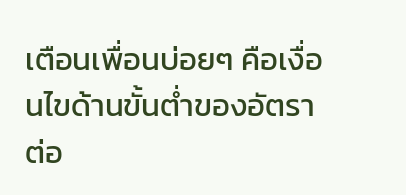เตือนเพื่อนบ่อยๆ คือเงื่อนไขด้านขั้นต่ำของอัตราต่อ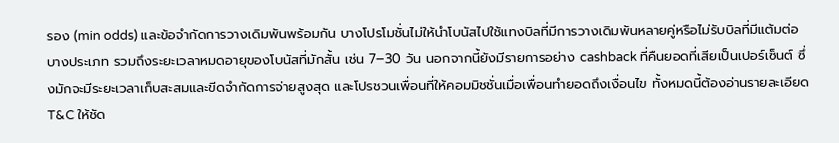รอง (min odds) และข้อจำกัดการวางเดิมพันพร้อมกัน บางโปรโมชั่นไม่ให้นำโบนัสไปใช้แทงบิลที่มีการวางเดิมพันหลายคู่หรือไม่รับบิลที่มีแต้มต่อบางประเภท รวมถึงระยะเวลาหมดอายุของโบนัสที่มักสั้น เช่น 7–30 วัน นอกจากนี้ยังมีรายการอย่าง cashback ที่คืนยอดที่เสียเป็นเปอร์เซ็นต์ ซึ่งมักจะมีระยะเวลาเก็บสะสมและขีดจำกัดการจ่ายสูงสุด และโปรชวนเพื่อนที่ให้คอมมิชชั่นเมื่อเพื่อนทำยอดถึงเงื่อนไข ทั้งหมดนี้ต้องอ่านรายละเอียด T&C ให้ชัด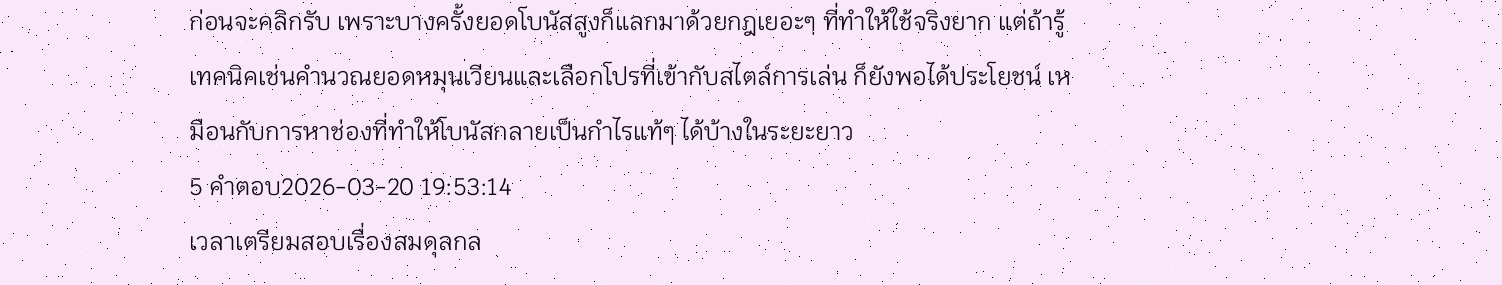ก่อนจะคลิกรับ เพราะบางครั้งยอดโบนัสสูงก็แลกมาด้วยกฎเยอะๆ ที่ทำให้ใช้จริงยาก แต่ถ้ารู้เทคนิคเช่นคำนวณยอดหมุนเวียนและเลือกโปรที่เข้ากับสไตล์การเล่น ก็ยังพอได้ประโยชน์ เหมือนกับการหาช่องที่ทำให้โบนัสกลายเป็นกำไรแท้ๆ ได้บ้างในระยะยาว
5 คำตอบ2026-03-20 19:53:14
เวลาเตรียมสอบเรื่องสมดุลกล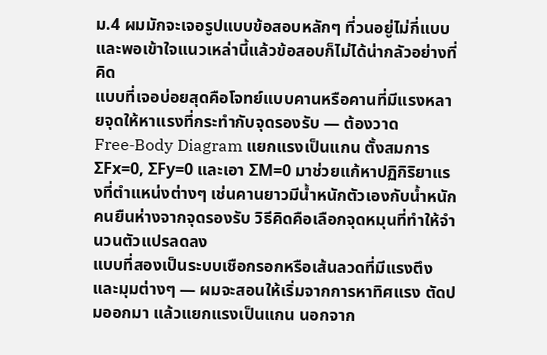ม.4 ผมมักจะเจอรูปแบบข้อสอบหลักๆ ที่วนอยู่ไม่กี่แบบ และพอเข้าใจแนวเหล่านี้แล้วข้อสอบก็ไม่ได้น่ากลัวอย่างที่คิด
แบบที่เจอบ่อยสุดคือโจทย์แบบคานหรือคานที่มีแรงหลายจุดให้หาแรงที่กระทำกับจุดรองรับ — ต้องวาด Free‑Body Diagram แยกแรงเป็นแกน ตั้งสมการ ΣFx=0, ΣFy=0 และเอา ΣM=0 มาช่วยแก้หาปฏิกิริยาแรงที่ตำแหน่งต่างๆ เช่นคานยาวมีน้ำหนักตัวเองกับน้ำหนักคนยืนห่างจากจุดรองรับ วิธีคิดคือเลือกจุดหมุนที่ทำให้จำนวนตัวแปรลดลง
แบบที่สองเป็นระบบเชือกรอกหรือเส้นลวดที่มีแรงตึงและมุมต่างๆ — ผมจะสอนให้เริ่มจากการหาทิศแรง ตัดปมออกมา แล้วแยกแรงเป็นแกน นอกจาก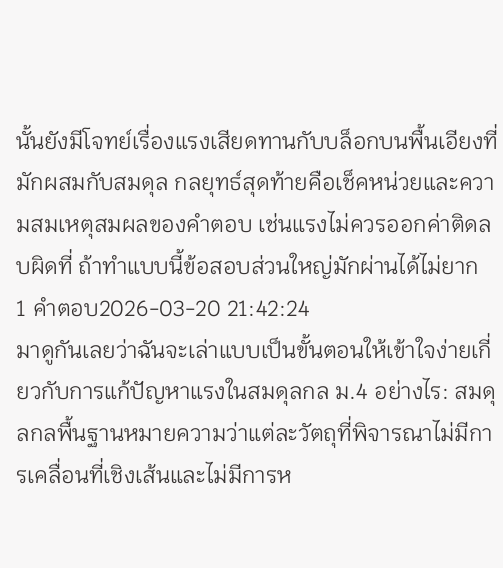นั้นยังมีโจทย์เรื่องแรงเสียดทานกับบล็อกบนพื้นเอียงที่มักผสมกับสมดุล กลยุทธ์สุดท้ายคือเช็คหน่วยและความสมเหตุสมผลของคำตอบ เช่นแรงไม่ควรออกค่าติดลบผิดที่ ถ้าทำแบบนี้ข้อสอบส่วนใหญ่มักผ่านได้ไม่ยาก
1 คำตอบ2026-03-20 21:42:24
มาดูกันเลยว่าฉันจะเล่าแบบเป็นขั้นตอนให้เข้าใจง่ายเกี่ยวกับการแก้ปัญหาแรงในสมดุลกล ม.4 อย่างไร: สมดุลกลพื้นฐานหมายความว่าแต่ละวัตถุที่พิจารณาไม่มีการเคลื่อนที่เชิงเส้นและไม่มีการห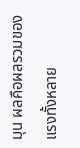มุน ผลคือผลรวมของแรงทั้งหลาย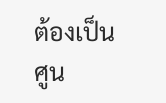ต้องเป็นศูน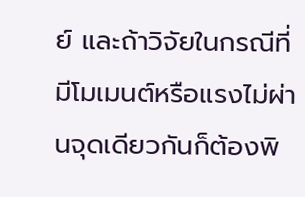ย์ และถ้าวิจัยในกรณีที่มีโมเมนต์หรือแรงไม่ผ่านจุดเดียวกันก็ต้องพิ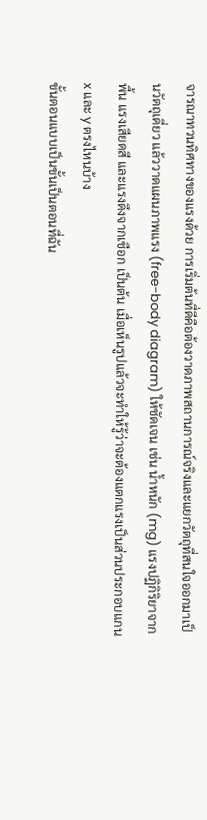จารณาทวนทิศทางของแรงด้วย การเริ่มต้นที่ดีคือต้องวาดภาพสถานการณ์จริงและแยกวัตถุที่สนใจออกมาเป็นวัตถุเดี่ยว แล้ววาดแผนภาพแรง (free-body diagram) ให้ชัดเจน เช่น น้ำหนัก (mg) แรงปฏิกิริยาจากพื้น แรงเสียดสี และแรงดึงจากเชือก เป็นต้น เมื่อเห็นรูปแล้วจะทำให้รู้ว่าจะต้องแตกแรงเป็นส่วนประกอบแกน x และ y ตรงไหนบ้าง
ขั้นตอนแบบเป็นขั้นเป็นตอนที่ฉัน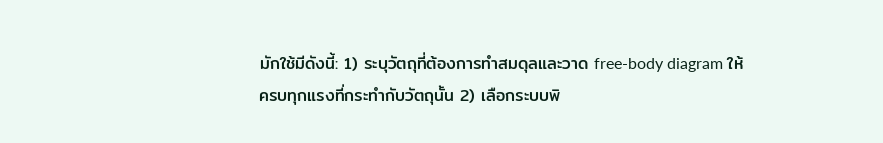มักใช้มีดังนี้: 1) ระบุวัตถุที่ต้องการทำสมดุลและวาด free-body diagram ให้ครบทุกแรงที่กระทำกับวัตถุนั้น 2) เลือกระบบพิ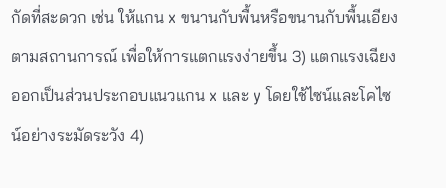กัดที่สะดวก เช่น ให้แกน x ขนานกับพื้นหรือขนานกับพื้นเอียง ตามสถานการณ์ เพื่อให้การแตกแรงง่ายขึ้น 3) แตกแรงเฉียงออกเป็นส่วนประกอบแนวแกน x และ y โดยใช้ไซน์และโคไซน์อย่างระมัดระวัง 4)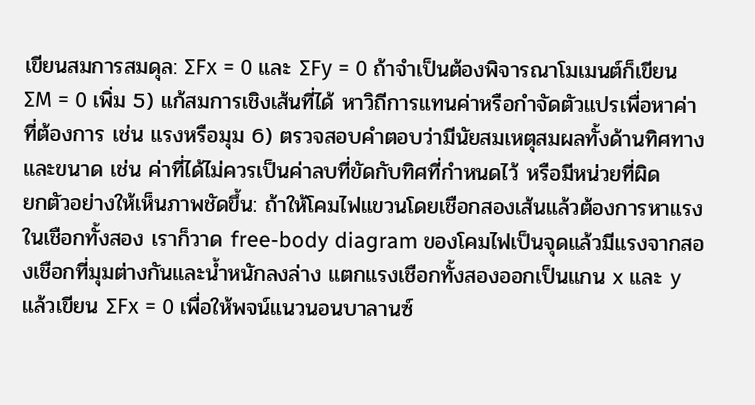เขียนสมการสมดุล: ΣFx = 0 และ ΣFy = 0 ถ้าจำเป็นต้องพิจารณาโมเมนต์ก็เขียน ΣM = 0 เพิ่ม 5) แก้สมการเชิงเส้นที่ได้ หาวิถีการแทนค่าหรือกำจัดตัวแปรเพื่อหาค่าที่ต้องการ เช่น แรงหรือมุม 6) ตรวจสอบคำตอบว่ามีนัยสมเหตุสมผลทั้งด้านทิศทางและขนาด เช่น ค่าที่ได้ไม่ควรเป็นค่าลบที่ขัดกับทิศที่กำหนดไว้ หรือมีหน่วยที่ผิด
ยกตัวอย่างให้เห็นภาพชัดขึ้น: ถ้าให้โคมไฟแขวนโดยเชือกสองเส้นแล้วต้องการหาแรงในเชือกทั้งสอง เราก็วาด free-body diagram ของโคมไฟเป็นจุดแล้วมีแรงจากสองเชือกที่มุมต่างกันและน้ำหนักลงล่าง แตกแรงเชือกทั้งสองออกเป็นแกน x และ y แล้วเขียน ΣFx = 0 เพื่อให้พจน์แนวนอนบาลานซ์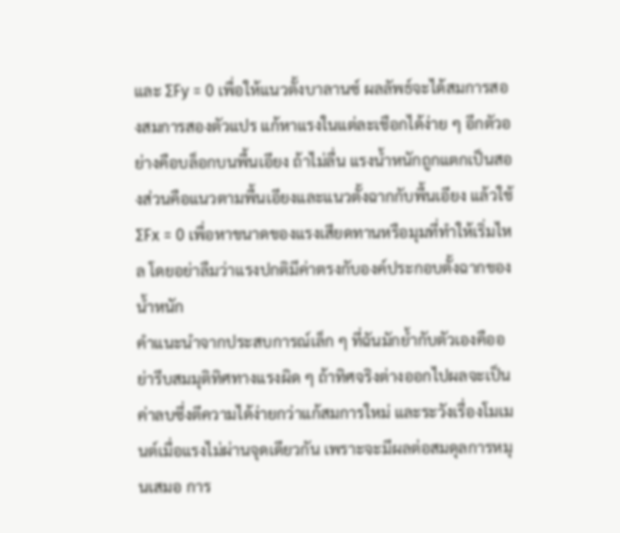และ ΣFy = 0 เพื่อให้แนวตั้งบาลานซ์ ผลลัพธ์จะได้สมการสองสมการสองตัวแปร แก้หาแรงในแต่ละเชือกได้ง่าย ๆ อีกตัวอย่างคือบล็อกบนพื้นเอียง ถ้าไม่ลื่น แรงน้ำหนักถูกแตกเป็นสองส่วนคือแนวตามพื้นเอียงและแนวตั้งฉากกับพื้นเอียง แล้วใช้ ΣFx = 0 เพื่อหาขนาดของแรงเสียดทานหรือมุมที่ทำให้เริ่มไหล โดยอย่าลืมว่าแรงปกติมีค่าตรงกับองค์ประกอบตั้งฉากของน้ำหนัก
คำแนะนำจากประสบการณ์เล็ก ๆ ที่ฉันมักย้ำกับตัวเองคืออย่ารีบสมมุติทิศทางแรงผิด ๆ ถ้าทิศจริงต่างออกไปผลจะเป็นค่าลบซึ่งตีความได้ง่ายกว่าแก้สมการใหม่ และระวังเรื่องโมเมนต์เมื่อแรงไม่ผ่านจุดเดียวกัน เพราะจะมีผลต่อสมดุลการหมุนเสมอ การ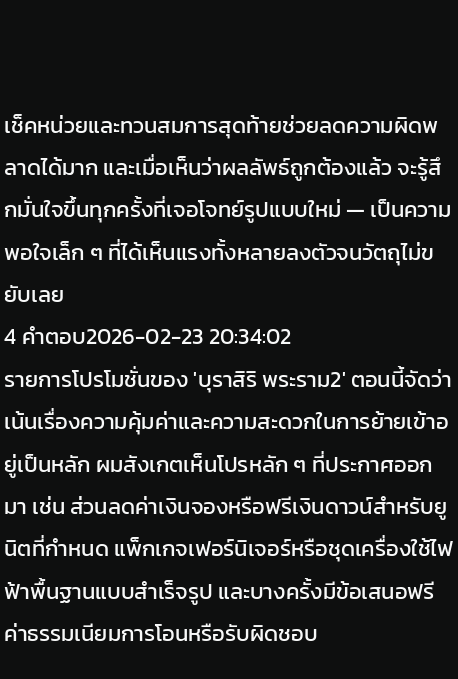เช็คหน่วยและทวนสมการสุดท้ายช่วยลดความผิดพลาดได้มาก และเมื่อเห็นว่าผลลัพธ์ถูกต้องแล้ว จะรู้สึกมั่นใจขึ้นทุกครั้งที่เจอโจทย์รูปแบบใหม่ — เป็นความพอใจเล็ก ๆ ที่ได้เห็นแรงทั้งหลายลงตัวจนวัตถุไม่ขยับเลย
4 คำตอบ2026-02-23 20:34:02
รายการโปรโมชั่นของ 'บุราสิริ พระราม2' ตอนนี้จัดว่าเน้นเรื่องความคุ้มค่าและความสะดวกในการย้ายเข้าอยู่เป็นหลัก ผมสังเกตเห็นโปรหลัก ๆ ที่ประกาศออกมา เช่น ส่วนลดค่าเงินจองหรือฟรีเงินดาวน์สำหรับยูนิตที่กำหนด แพ็กเกจเฟอร์นิเจอร์หรือชุดเครื่องใช้ไฟฟ้าพื้นฐานแบบสำเร็จรูป และบางครั้งมีข้อเสนอฟรีค่าธรรมเนียมการโอนหรือรับผิดชอบ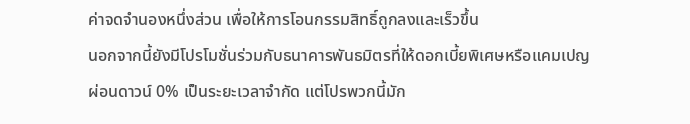ค่าจดจำนองหนึ่งส่วน เพื่อให้การโอนกรรมสิทธิ์ถูกลงและเร็วขึ้น
นอกจากนี้ยังมีโปรโมชั่นร่วมกับธนาคารพันธมิตรที่ให้ดอกเบี้ยพิเศษหรือแคมเปญผ่อนดาวน์ 0% เป็นระยะเวลาจำกัด แต่โปรพวกนี้มัก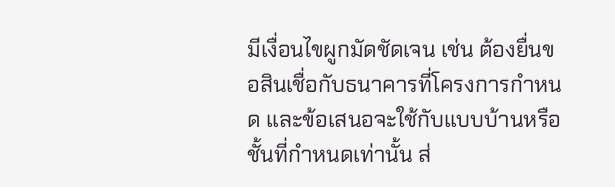มีเงื่อนไขผูกมัดชัดเจน เช่น ต้องยื่นขอสินเชื่อกับธนาคารที่โครงการกำหนด และข้อเสนอจะใช้กับแบบบ้านหรือชั้นที่กำหนดเท่านั้น ส่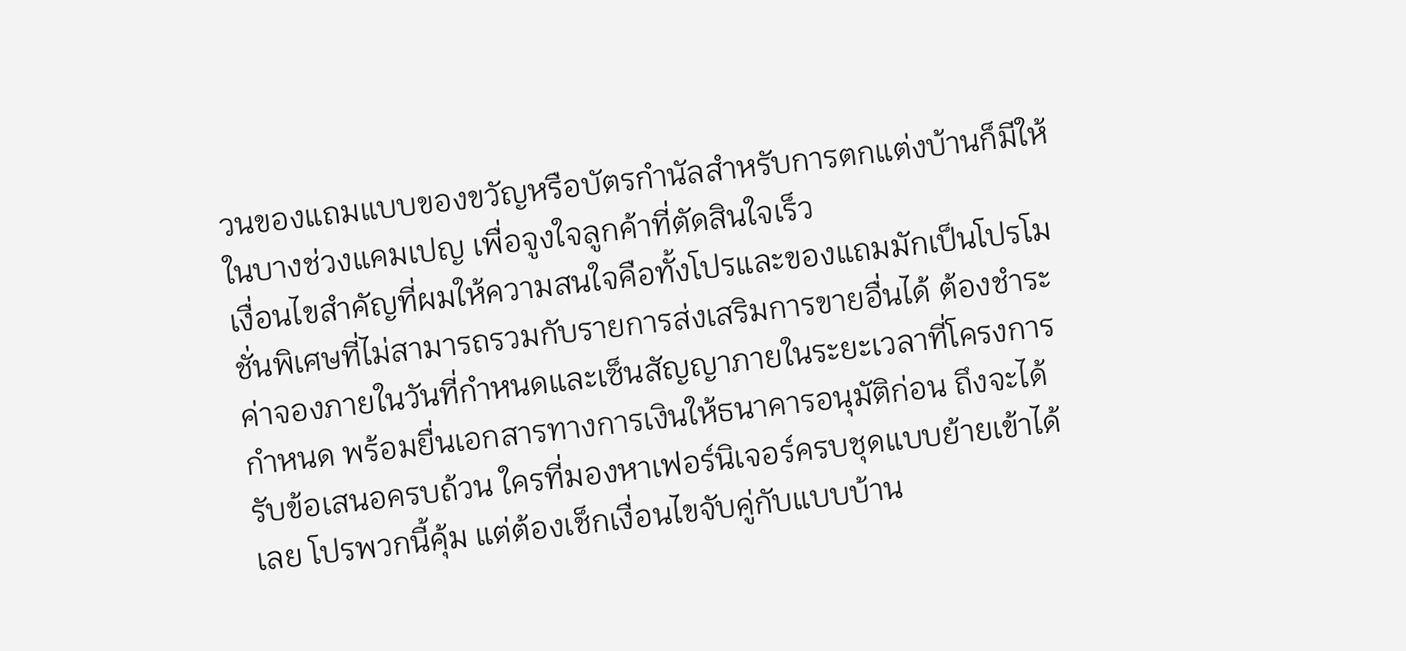วนของแถมแบบของขวัญหรือบัตรกำนัลสำหรับการตกแต่งบ้านก็มีให้ในบางช่วงแคมเปญ เพื่อจูงใจลูกค้าที่ตัดสินใจเร็ว
เงื่อนไขสำคัญที่ผมให้ความสนใจคือทั้งโปรและของแถมมักเป็นโปรโมชั่นพิเศษที่ไม่สามารถรวมกับรายการส่งเสริมการขายอื่นได้ ต้องชำระค่าจองภายในวันที่กำหนดและเซ็นสัญญาภายในระยะเวลาที่โครงการกำหนด พร้อมยื่นเอกสารทางการเงินให้ธนาคารอนุมัติก่อน ถึงจะได้รับข้อเสนอครบถ้วน ใครที่มองหาเฟอร์นิเจอร์ครบชุดแบบย้ายเข้าได้เลย โปรพวกนี้คุ้ม แต่ต้องเช็กเงื่อนไขจับคู่กับแบบบ้าน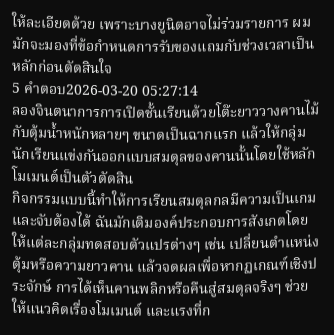ให้ละเอียดด้วย เพราะบางยูนิตอาจไม่ร่วมรายการ ผมมักจะมองที่ข้อกำหนดการรับของแถมกับช่วงเวลาเป็นหลักก่อนตัดสินใจ
5 คำตอบ2026-03-20 05:27:14
ลองจินตนาการการเปิดชั้นเรียนด้วยโต๊ะยาววางคานไม้กับตุ้มน้ำหนักหลายๆ ขนาดเป็นฉากแรก แล้วให้กลุ่มนักเรียนแข่งกันออกแบบสมดุลของคานนั้นโดยใช้หลักโมเมนต์เป็นตัวตัดสิน
กิจกรรมแบบนี้ทำให้การเรียนสมดุลกลมีความเป็นเกมและจับต้องได้ ฉันมักเติมองค์ประกอบการสังเกตโดยให้แต่ละกลุ่มทดสอบตัวแปรต่างๆ เช่น เปลี่ยนตำแหน่งตุ้มหรือความยาวคาน แล้วจดผลเพื่อหากฏเกณฑ์เชิงประจักษ์ การได้เห็นคานพลิกหรือคืนสู่สมดุลจริงๆ ช่วยให้แนวคิดเรื่องโมเมนต์ และแรงที่ก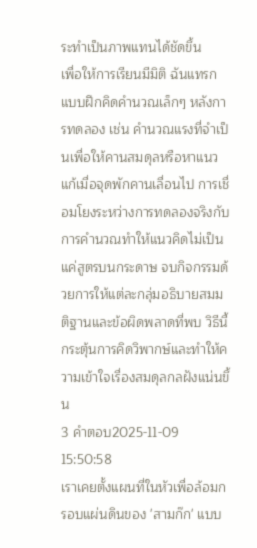ระทำเป็นภาพแทนได้ชัดขึ้น
เพื่อให้การเรียนมีมิติ ฉันแทรกแบบฝึกคิดคำนวณเล็กๆ หลังการทดลอง เช่น คำนวณแรงที่จำเป็นเพื่อให้คานสมดุลหรือหาแนวแก้เมื่อจุดพักคานเลื่อนไป การเชื่อมโยงระหว่างการทดลองจริงกับการคำนวณทำให้แนวคิดไม่เป็นแค่สูตรบนกระดาษ จบกิจกรรมด้วยการให้แต่ละกลุ่มอธิบายสมมติฐานและข้อผิดพลาดที่พบ วิธีนี้กระตุ้นการคิดวิพากษ์และทำให้ความเข้าใจเรื่องสมดุลกลฝังแน่นขึ้น
3 คำตอบ2025-11-09 15:50:58
เราเคยตั้งแผนที่ในหัวเพื่อล้อมกรอบแผ่นดินของ 'สามก๊ก' แบบ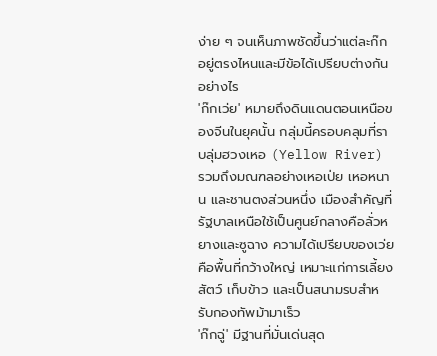ง่าย ๆ จนเห็นภาพชัดขึ้นว่าแต่ละก๊กอยู่ตรงไหนและมีข้อได้เปรียบต่างกันอย่างไร
'ก๊กเว่ย' หมายถึงดินแดนตอนเหนือของจีนในยุคนั้น กลุ่มนี้ครอบคลุมที่ราบลุ่มฮวงเหอ (Yellow River) รวมถึงมณฑลอย่างเหอเป่ย เหอหนาน และชานตงส่วนหนึ่ง เมืองสำคัญที่รัฐบาลเหนือใช้เป็นศูนย์กลางคือลั่วหยางและซูฉาง ความได้เปรียบของเว่ยคือพื้นที่กว้างใหญ่ เหมาะแก่การเลี้ยงสัตว์ เก็บข้าว และเป็นสนามรบสำหรับกองทัพม้ามาเร็ว
'ก๊กฉู่' มีฐานที่มั่นเด่นสุด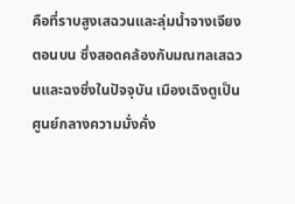คือที่ราบสูงเสฉวนและลุ่มน้ำจางเจียงตอนบน ซึ่งสอดคล้องกับมณฑลเสฉวนและฉงชิ่งในปัจจุบัน เมืองเฉิงตูเป็นศูนย์กลางความมั่งคั่ง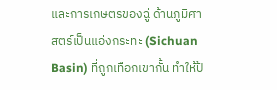และการเกษตรของฉู่ ด้านภูมิศาสตร์เป็นแอ่งกระทะ (Sichuan Basin) ที่ถูกเทือกเขากั้น ทำให้ป้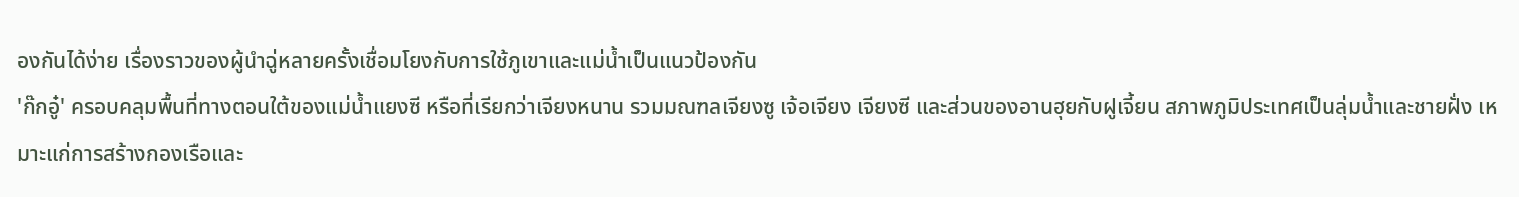องกันได้ง่าย เรื่องราวของผู้นำฉู่หลายครั้งเชื่อมโยงกับการใช้ภูเขาและแม่น้ำเป็นแนวป้องกัน
'ก๊กอู๋' ครอบคลุมพื้นที่ทางตอนใต้ของแม่น้ำแยงซี หรือที่เรียกว่าเจียงหนาน รวมมณฑลเจียงซู เจ้อเจียง เจียงซี และส่วนของอานฮุยกับฝูเจี้ยน สภาพภูมิประเทศเป็นลุ่มน้ำและชายฝั่ง เหมาะแก่การสร้างกองเรือและ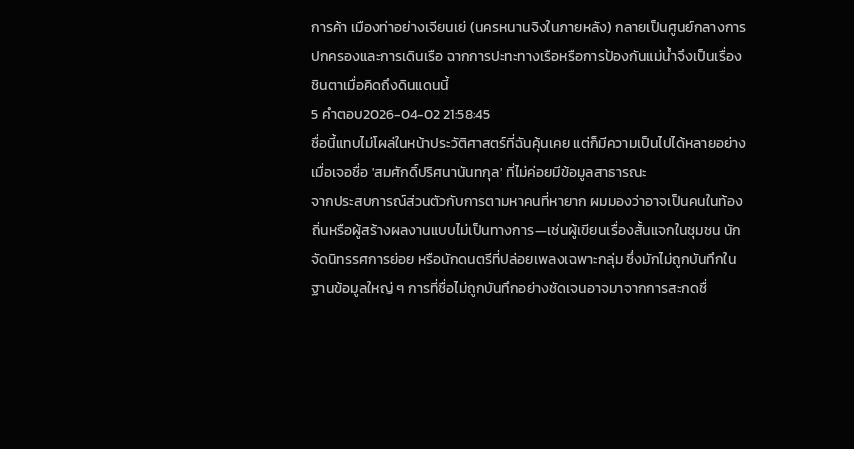การค้า เมืองท่าอย่างเจียนเย่ (นครหนานจิงในภายหลัง) กลายเป็นศูนย์กลางการปกครองและการเดินเรือ ฉากการปะทะทางเรือหรือการป้องกันแม่น้ำจึงเป็นเรื่องชินตาเมื่อคิดถึงดินแดนนี้
5 คำตอบ2026-04-02 21:58:45
ชื่อนี้แทบไม่โผล่ในหน้าประวัติศาสตร์ที่ฉันคุ้นเคย แต่ก็มีความเป็นไปได้หลายอย่างเมื่อเจอชื่อ 'สมศักดิ์ปริศนานันทกุล' ที่ไม่ค่อยมีข้อมูลสาธารณะ
จากประสบการณ์ส่วนตัวกับการตามหาคนที่หายาก ผมมองว่าอาจเป็นคนในท้องถิ่นหรือผู้สร้างผลงานแบบไม่เป็นทางการ—เช่นผู้เขียนเรื่องสั้นแจกในชุมชน นักจัดนิทรรศการย่อย หรือนักดนตรีที่ปล่อยเพลงเฉพาะกลุ่ม ซึ่งมักไม่ถูกบันทึกในฐานข้อมูลใหญ่ ๆ การที่ชื่อไม่ถูกบันทึกอย่างชัดเจนอาจมาจากการสะกดชื่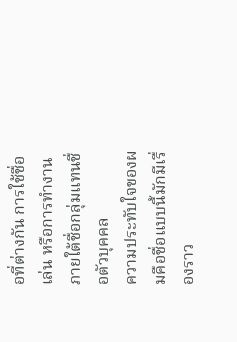อที่ต่างกัน การใช้ชื่อเล่น หรือการทำงานภายใต้ชื่อกลุ่มแทนชื่อตัวบุคคล
ความประทับใจของผมคือชื่อแบบนี้มักมีเรื่องราว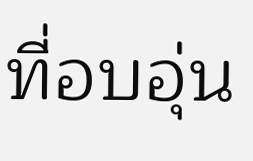ที่อบอุ่น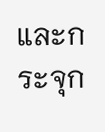และกระจุก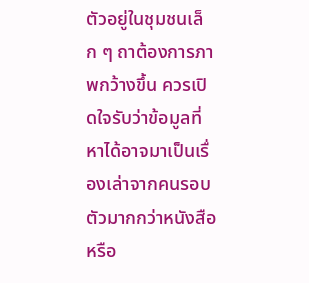ตัวอยู่ในชุมชนเล็ก ๆ ถาต้องการภาพกว้างขึ้น ควรเปิดใจรับว่าข้อมูลที่หาได้อาจมาเป็นเรื่องเล่าจากคนรอบตัวมากกว่าหนังสือหรือ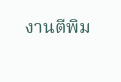งานตีพิม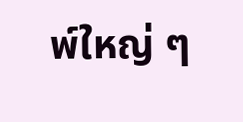พ์ใหญ่ ๆ